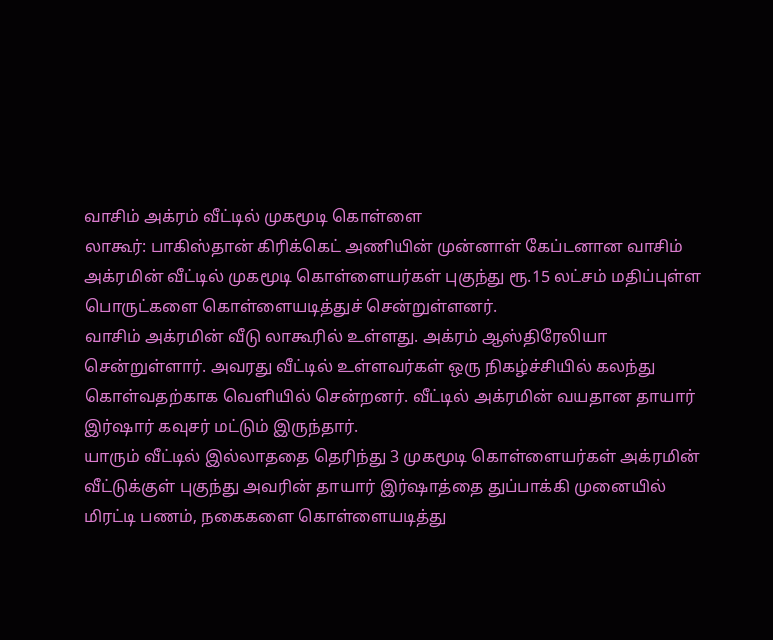வாசிம் அக்ரம் வீட்டில் முகமூடி கொள்ளை
லாகூர்: பாகிஸ்தான் கிரிக்கெட் அணியின் முன்னாள் கேப்டனான வாசிம் அக்ரமின் வீட்டில் முகமூடி கொள்ளையர்கள் புகுந்து ரூ.15 லட்சம் மதிப்புள்ள பொருட்களை கொள்ளையடித்துச் சென்றுள்ளனர்.
வாசிம் அக்ரமின் வீடு லாகூரில் உள்ளது. அக்ரம் ஆஸ்திரேலியா சென்றுள்ளார். அவரது வீட்டில் உள்ளவர்கள் ஒரு நிகழ்ச்சியில் கலந்து கொள்வதற்காக வெளியில் சென்றனர். வீட்டில் அக்ரமின் வயதான தாயார் இர்ஷார் கவுசர் மட்டும் இருந்தார்.
யாரும் வீட்டில் இல்லாததை தெரிந்து 3 முகமூடி கொள்ளையர்கள் அக்ரமின் வீட்டுக்குள் புகுந்து அவரின் தாயார் இர்ஷாத்தை துப்பாக்கி முனையில் மிரட்டி பணம், நகைகளை கொள்ளையடித்து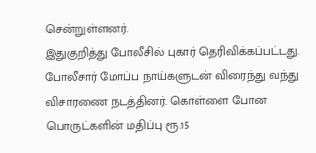சென்றுள்ளனர்.
இதுகுறித்து போலீசில் புகார் தெரிவிக்கப்பட்டது. போலீசார் மோப்ப நாய்களுடன் விரைந்து வந்து விசாரணை நடத்தினர். கொள்ளை போன பொருட்களின் மதிப்பு ரூ.15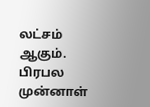லட்சம் ஆகும்.
பிரபல முன்னாள்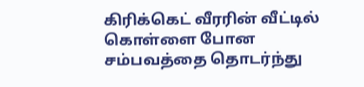கிரிக்கெட் வீரரின் வீட்டில் கொள்ளை போன சம்பவத்தை தொடர்ந்து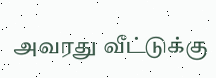அவரது வீட்டுக்கு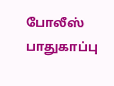போலீஸ் பாதுகாப்பு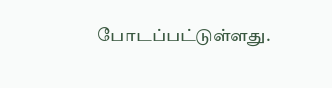போடப்பட்டுள்ளது.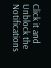Click it and Unblock the Notifications